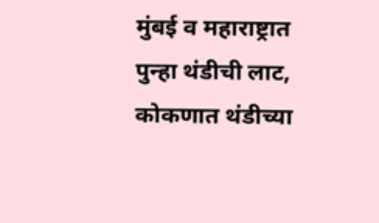मुंबई व महाराष्ट्रात पुन्हा थंडीची लाट, कोकणात थंडीच्या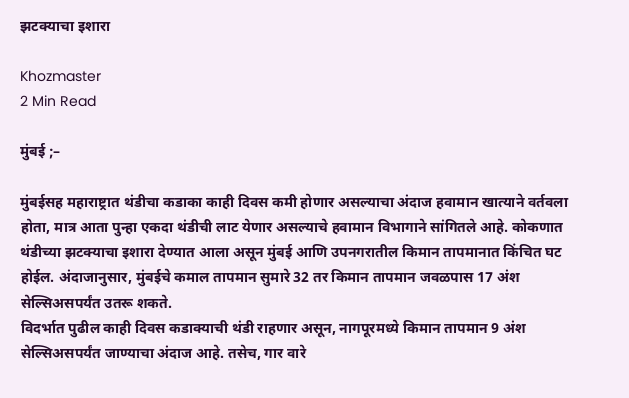झटक्याचा इशारा

Khozmaster
2 Min Read

मुंबई ;–

मुंबईसह महाराष्ट्रात थंडीचा कडाका काही दिवस कमी होणार असल्याचा अंदाज हवामान खात्याने वर्तवला होता, मात्र आता पुन्हा एकदा थंडीची लाट येणार असल्याचे हवामान विभागाने सांगितले आहे. कोकणात थंडीच्या झटक्याचा इशारा देण्यात आला असून मुंबई आणि उपनगरातील किमान तापमानात किंचित घट होईल. अंदाजानुसार, मुंबईचे कमाल तापमान सुमारे 32 तर किमान तापमान जवळपास 17 अंश सेल्सिअसपर्यंत उतरू शकते.
विदर्भात पुढील काही दिवस कडाक्याची थंडी राहणार असून, नागपूरमध्ये किमान तापमान 9 अंश सेल्सिअसपर्यंत जाण्याचा अंदाज आहे. तसेच, गार वारे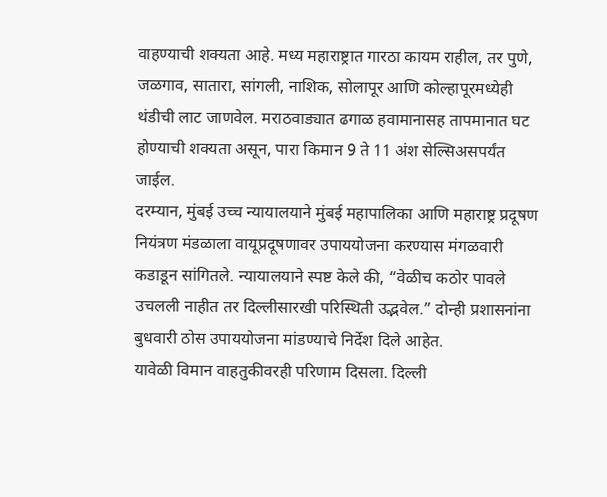वाहण्याची शक्यता आहे. मध्य महाराष्ट्रात गारठा कायम राहील, तर पुणे, जळगाव, सातारा, सांगली, नाशिक, सोलापूर आणि कोल्हापूरमध्येही थंडीची लाट जाणवेल. मराठवाड्यात ढगाळ हवामानासह तापमानात घट होण्याची शक्यता असून, पारा किमान 9 ते 11 अंश सेल्सिअसपर्यंत जाईल.
दरम्यान, मुंबई उच्च न्यायालयाने मुंबई महापालिका आणि महाराष्ट्र प्रदूषण नियंत्रण मंडळाला वायूप्रदूषणावर उपाययोजना करण्यास मंगळवारी कडाडून सांगितले. न्यायालयाने स्पष्ट केले की, “वेळीच कठोर पावले उचलली नाहीत तर दिल्लीसारखी परिस्थिती उद्भवेल.” दोन्ही प्रशासनांना बुधवारी ठोस उपाययोजना मांडण्याचे निर्देश दिले आहेत.
यावेळी विमान वाहतुकीवरही परिणाम दिसला. दिल्ली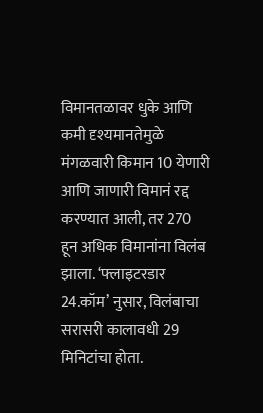विमानतळावर धुके आणि कमी दृश्यमानतेमुळे मंगळवारी किमान 10 येणारी आणि जाणारी विमानं रद्द करण्यात आली, तर 270 हून अधिक विमानांना विलंब झाला. ‘फ्लाइटरडार 24.कॉम’ नुसार, विलंबाचा सरासरी कालावधी 29 मिनिटांचा होता.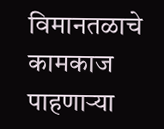विमानतळाचे कामकाज पाहणाऱ्या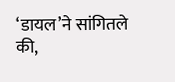‘डायल’ने सांगितले की,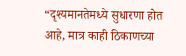“दृश्यमानतेमध्ये सुधारणा होत आहे, मात्र काही ठिकाणच्या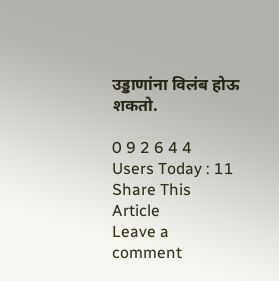उड्डाणांना विलंब होऊ शकतो.

0 9 2 6 4 4
Users Today : 11
Share This Article
Leave a comment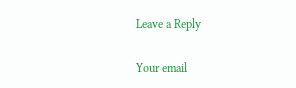Leave a Reply

Your email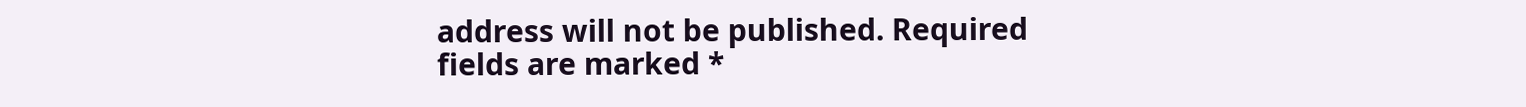address will not be published. Required fields are marked *